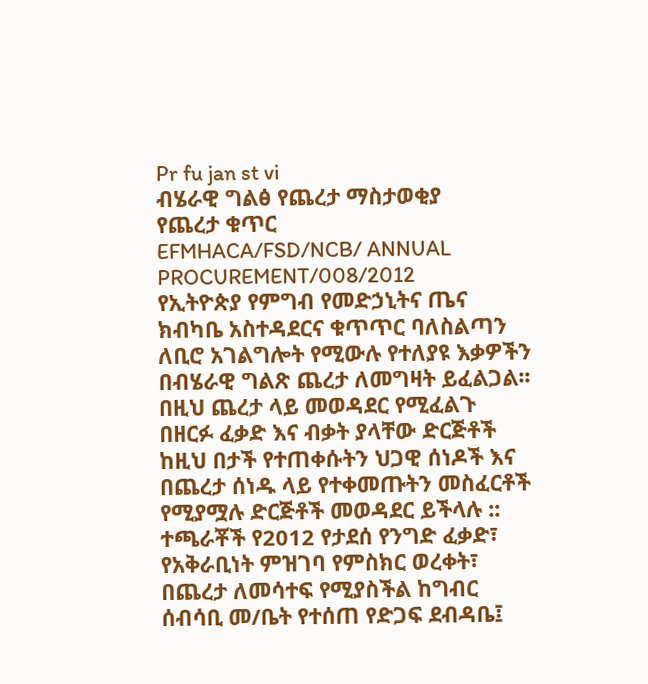Pr fu jan st vi
ብሄራዊ ግልፅ የጨረታ ማስታወቂያ
የጨረታ ቁጥር
EFMHACA/FSD/NCB/ ANNUAL PROCUREMENT/008/2012
የኢትዮጵያ የምግብ የመድኃኒትና ጤና ክብካቤ አስተዳደርና ቁጥጥር ባለስልጣን ለቢሮ አገልግሎት የሚውሉ የተለያዩ እቃዎችን በብሄራዊ ግልጽ ጨረታ ለመግዛት ይፈልጋል፡፡
በዚህ ጨረታ ላይ መወዳደር የሚፈልጉ በዘርፉ ፈቃድ እና ብቃት ያላቸው ድርጅቶች ከዚህ በታች የተጠቀሱትን ህጋዊ ሰነዶች እና በጨረታ ሰነዱ ላይ የተቀመጡትን መስፈርቶች የሚያሟሉ ድርጅቶች መወዳደር ይችላሉ ::
ተጫራቾች የ2012 የታደሰ የንግድ ፈቃድ፣ የአቅራቢነት ምዝገባ የምስክር ወረቀት፣ በጨረታ ለመሳተፍ የሚያስችል ከግብር ሰብሳቢ መ/ቤት የተሰጠ የድጋፍ ደብዳቤ፤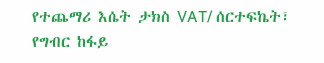የተጨማሪ እሴት ታክስ VAT/ ሰርተፍኬት፣ የግብር ከፋይ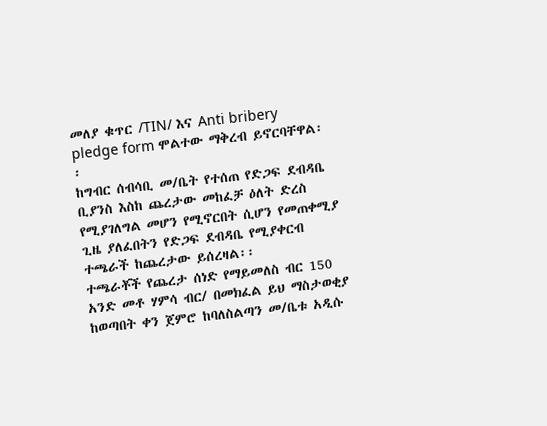መለያ ቁጥር /TIN/ እና Anti bribery pledge form ሞልተው ማቅረብ ይኖርባቸዋል፡፡
ከግብር ሰብሳቢ መ/ቤት የተሰጠ የድጋፍ ደብዳቤ ቢያንስ እስከ ጨረታው መከፈቻ ዕለት ድረስ የሚያገለግል መሆን የሚኖርበት ሲሆን የመጠቀሚያ ጊዜ ያለፈበትን የድጋፍ ደብዳቤ የሚያቀርብ ተጫራች ከጨረታው ይሰረዛል፡፡
ተጫራቾች የጨረታ ሰነድ የማይመለስ ብር 150 አንድ መቶ ሃምሳ ብር/ በመክፈል ይህ ማስታወቂያ ከወጣበት ቀን ጀምሮ ከባለስልጣን መ/ቤቱ አዲሱ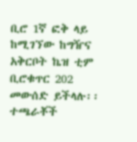ቢሮ 1ኛ ፎቅ ላይ ከሚገኘው ከግዥና አቅርቦት ኬዝ ቲም ቢሮቁጥር 202 መውሰድ ይችላሉ፡፡
ተጫራቾች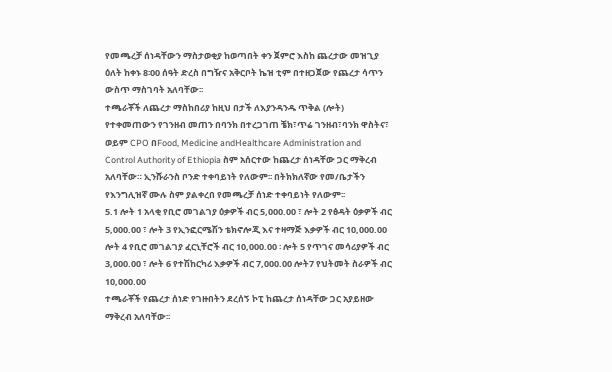የመጫረቻ ሰነዳቸውን ማስታወቂያ ከወጣበት ቀን ጀምሮ እስከ ጨረታው መዝጊያ ዕለት ከቀኑ 8፡00 ሰዓት ድረስ በግዥና አቅርቦት ኬዝ ቲም በተዘጋጀው የጨረታ ሳጥን ውስጥ ማስገባት አለባቸው፡፡
ተጫራቾች ለጨረታ ማስከበሪያ ከዚህ በታች ለእያንዳንዱ ጥቅል (ሎት) የተቀመጠውን የገንዘብ መጠን በባንክ በተረጋገጠ ቼክ፣ጥሬ ገንዘብ፣ባንክ ዋስትና፣ ወይም CPO በFood, Medicine andHealthcare Administration and Control Authority of Ethiopia ስም አሰርተው ከጨረታ ሰነዳቸው ጋር ማቅረብ አለባቸው። ኢንሹራንስ ቦንድ ተቀባይነት የለውም፡፡ በትክክለኛው የመ/ቤታችን የእንግሊዝኛ ሙሉ ስም ያልቀረበ የመጫረቻ ሰነድ ተቀባይነት የለውም፡፡
5.1 ሎት 1 አላቂ የቢሮ መገልገያ ዕቃዎች ብር 5,000.00 ፣ ሎት 2 የፅዳት ዕቃዎች ብር 5,000.00 ፣ ሎት 3 የኢንፎርሜሽን ቴክኖሎጂ እና ተዛማጅ እቃዎች ብር 10,000.00 ሎት 4 የቢሮ መገልገያ ፈርኒቸሮች ብር 10,000.00 ፡ ሎት 5 የጥገና መሳሪያዎች ብር 3,000.00 ፣ ሎት 6 የተሽከርካሪ እቃዎች ብር 7,000.00 ሎት7 የህትመት ስራዎች ብር 10,000.00
ተጫራቾች የጨረታ ሰነድ የገዙበትን ደረሰኝ ኮፒ ከጨረታ ሰነዳቸው ጋር አያይዘው ማቅረብ አለባቸው፡፡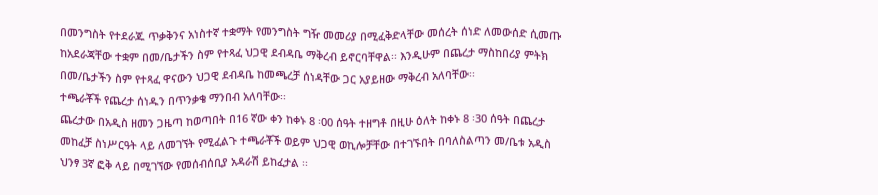በመንግስት የተደራጁ ጥቃቅንና አነስተኛ ተቋማት የመንግስት ግዥ መመሪያ በሚፈቅድላቸው መሰረት ሰነድ ለመውሰድ ሲመጡ ከአደራጃቸው ተቋም በመ/ቤታችን ስም የተጻፈ ህጋዊ ደብዳቤ ማቅረብ ይኖርባቸዋል፡፡ እንዲሁም በጨረታ ማስከበሪያ ምትክ በመ/ቤታችን ስም የተጻፈ ዋናውን ህጋዊ ደብዳቤ ከመጫረቻ ሰነዳቸው ጋር አያይዘው ማቅረብ አለባቸው፡፡
ተጫራቾች የጨረታ ሰነዱን በጥንቃቄ ማንበብ አለባቸው፡፡
ጨረታው በአዲስ ዘመን ጋዜጣ ከወጣበት በ16 ኛው ቀን ከቀኑ 8 ፡00 ሰዓት ተዘግቶ በዚሁ ዕለት ከቀኑ 8 ፡30 ሰዓት በጨረታ መከፈቻ ስነሥርዓት ላይ ለመገኘት የሚፈልጉ ተጫራቾች ወይም ህጋዊ ወኪሎቻቸው በተገኙበት በባለስልጣን መ/ቤቱ አዲስ ህንፃ 3ኛ ፎቅ ላይ በሚገኘው የመሰብሰቢያ አዳራሽ ይከፈታል ፡፡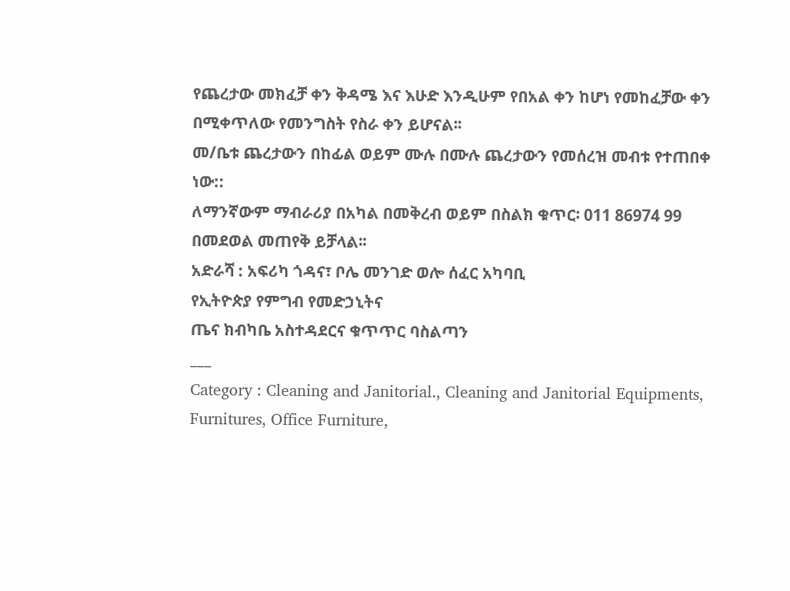የጨረታው መክፈቻ ቀን ቅዳሜ እና እሁድ እንዲሁም የበአል ቀን ከሆነ የመከፈቻው ቀን በሚቀጥለው የመንግስት የስራ ቀን ይሆናል፡፡
መ/ቤቱ ጨረታውን በከፊል ወይም ሙሉ በሙሉ ጨረታውን የመሰረዝ መብቱ የተጠበቀ ነው::
ለማንኛውም ማብራሪያ በአካል በመቅረብ ወይም በስልክ ቁጥር፡ 011 86974 99 በመደወል መጠየቅ ይቻላል፡፡
አድራሻ : አፍሪካ ጎዳና፣ ቦሌ መንገድ ወሎ ሰፈር አካባቢ
የኢትዮጵያ የምግብ የመድኃኒትና
ጤና ክብካቤ አስተዳደርና ቁጥጥር ባስልጣን
___
Category : Cleaning and Janitorial., Cleaning and Janitorial Equipments, Furnitures, Office Furniture,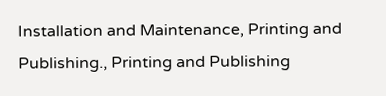Installation and Maintenance, Printing and Publishing., Printing and Publishing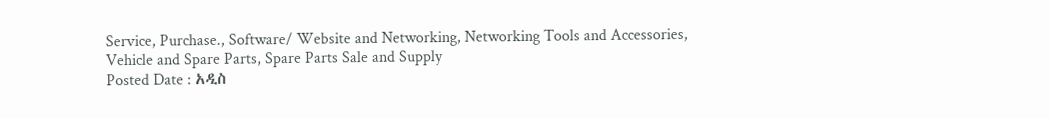Service, Purchase., Software/ Website and Networking, Networking Tools and Accessories, Vehicle and Spare Parts, Spare Parts Sale and Supply
Posted Date : አዲስ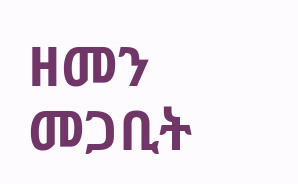ዘመን መጋቢት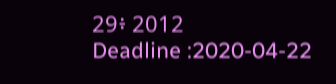29፥ 2012
Deadline :2020-04-22